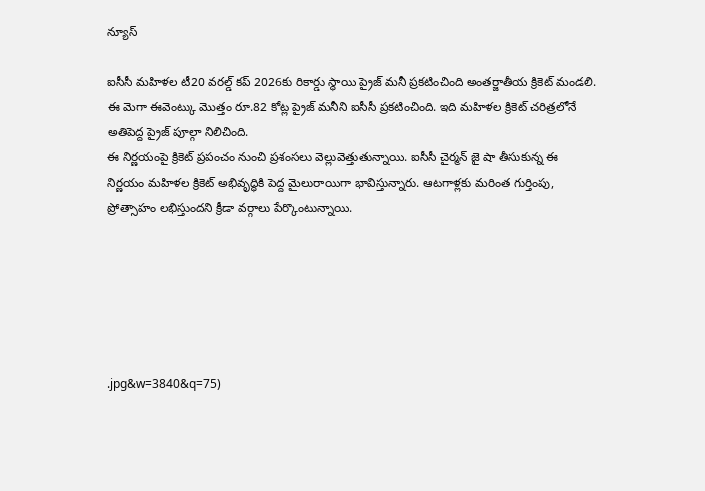న్యూస్

ఐసీసీ మహిళల టీ20 వరల్డ్ కప్ 2026కు రికార్డు స్థాయి ప్రైజ్ మనీ ప్రకటించింది అంతర్జాతీయ క్రికెట్ మండలి. ఈ మెగా ఈవెంట్కు మొత్తం రూ.82 కోట్ల ప్రైజ్ మనీని ఐసీసీ ప్రకటించింది. ఇది మహిళల క్రికెట్ చరిత్రలోనే అతిపెద్ద ప్రైజ్ పూల్గా నిలిచింది.
ఈ నిర్ణయంపై క్రికెట్ ప్రపంచం నుంచి ప్రశంసలు వెల్లువెత్తుతున్నాయి. ఐసీసీ చైర్మన్ జై షా తీసుకున్న ఈ నిర్ణయం మహిళల క్రికెట్ అభివృద్ధికి పెద్ద మైలురాయిగా భావిస్తున్నారు. ఆటగాళ్లకు మరింత గుర్తింపు, ప్రోత్సాహం లభిస్తుందని క్రీడా వర్గాలు పేర్కొంటున్నాయి.






.jpg&w=3840&q=75)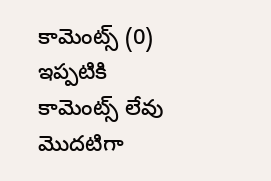కామెంట్స్ (0)
ఇప్పటికి కామెంట్స్ లేవు
మొదటిగా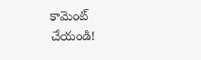కామెంట్ చేయండి!